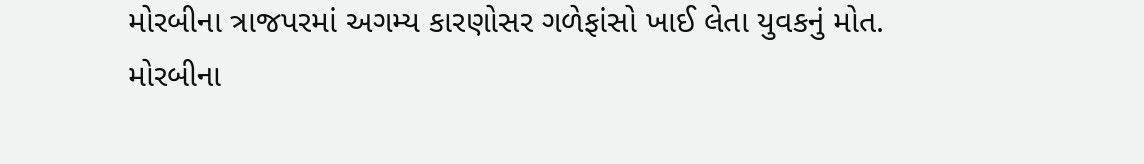મોરબીના ત્રાજપરમાં અગમ્ય કારણોસર ગળેફાંસો ખાઈ લેતા યુવકનું મોત.
મોરબીના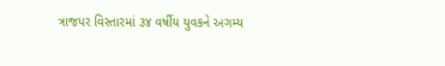ત્રાજપર વિસ્તારમાં ૩૪ વર્ષીય યુવકને અગમ્ય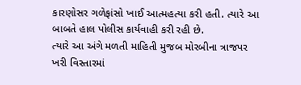કારણોસર ગળેફાંસો ખાઈ આત્મહત્યા કરી હતી. ત્યારે આ બાબતે હાલ પોલીસ કાર્યવાહી કરી રહી છે.
ત્યારે આ અંગે મળતી માહિતી મુજબ મોરબીના ત્રાજપર ખરી વિસ્તારમાં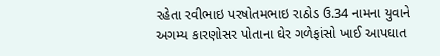રહેતા રવીભાઇ પરષોતમભાઇ રાઠોડ ઉ.34 નામના યુવાને અગમ્ય કારણોસર પોતાના ઘેર ગળેફાંસો ખાઈ આપઘાત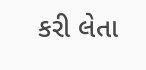કરી લેતા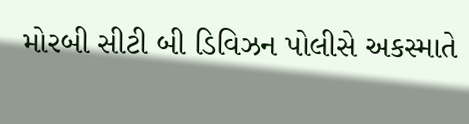મોરબી સીટી બી ડિવિઝન પોલીસે અકસ્માતે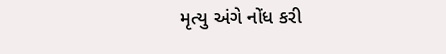મૃત્યુ અંગે નોંધ કરી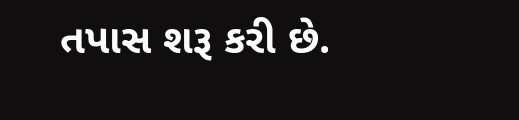તપાસ શરૂ કરી છે.